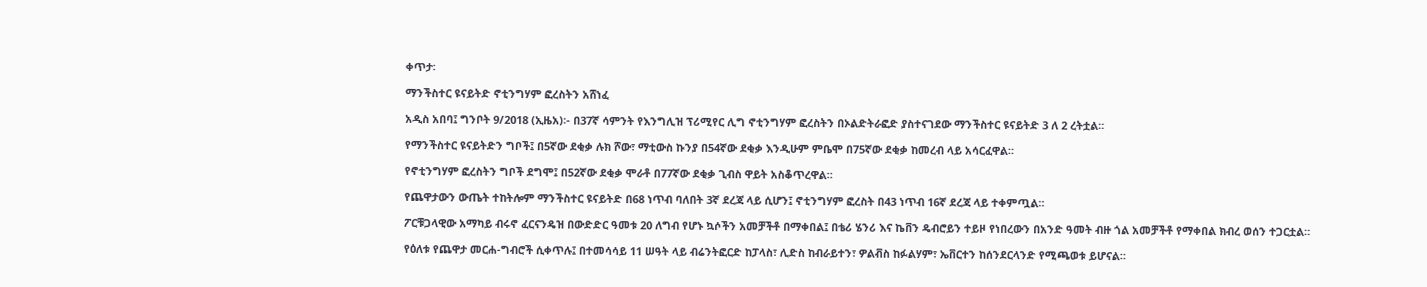ቀጥታ፡

ማንችስተር ዩናይትድ ኖቲንግሃም ፎረስትን አሸነፈ

አዲስ አበባ፤ ግንቦት 9/2018 (ኢዜአ)፡- በ37ኛ ሳምንት የእንግሊዝ ፕሪሚየር ሊግ ኖቲንግሃም ፎረስትን በኦልድትራፎድ ያስተናገደው ማንችስተር ዩናይትድ 3 ለ 2 ረትቷል።

የማንችስተር ዩናይትድን ግቦች፤ በ5ኛው ደቂቃ ሉክ ሾው፣ ማቲውስ ኩንያ በ54ኛው ደቂቃ እንዲሁም ምቤሞ በ75ኛው ደቂቃ ከመረብ ላይ አሳርፈዋል።

የኖቲንግሃም ፎረስትን ግቦች ደግሞ፤ በ52ኛው ደቂቃ ሞራቶ በ77ኛው ደቂቃ ጊብስ ዋይት አስቆጥረዋል።

የጨዋታውን ውጤት ተከትሎም ማንችስተር ዩናይትድ በ68 ነጥብ ባለበት 3ኛ ደረጃ ላይ ሲሆን፤ ኖቲንግሃም ፎረስት በ43 ነጥብ 16ኛ ደረጃ ላይ ተቀምጧል።

ፖርቹጋላዊው አማካይ ብሩኖ ፈርናንዴዝ በውድድር ዓመቱ 20 ለግብ የሆኑ ኳሶችን አመቻችቶ በማቀበል፤ በቴሪ ሄንሪ እና ኬቨን ዴብሮይን ተይዞ የነበረውን በአንድ ዓመት ብዙ ጎል አመቻችቶ የማቀበል ክብረ ወሰን ተጋርቷል።

የዕለቱ የጨዋታ መርሐ-ግብሮች ሲቀጥሉ፤ በተመሳሳይ 11 ሠዓት ላይ ብሬንትፎርድ ከፓላስ፣ ሊድስ ከብራይተን፣ ዎልቭስ ከፉልሃም፣ ኤቨርተን ከሰንደርላንድ የሚጫወቱ ይሆናል።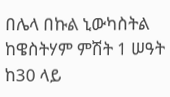በሌላ በኩል ኒውካስትል ከዌስትሃም ምሽት 1 ሠዓት ከ30 ላይ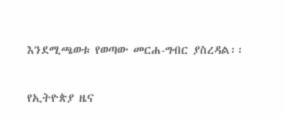እንደሚጫወቱ የወጣው መርሐ-ግብር ያስረዳል፡፡

የኢትዮጵያ ዜና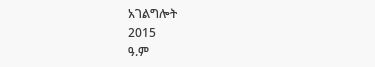አገልግሎት
2015
ዓ.ም